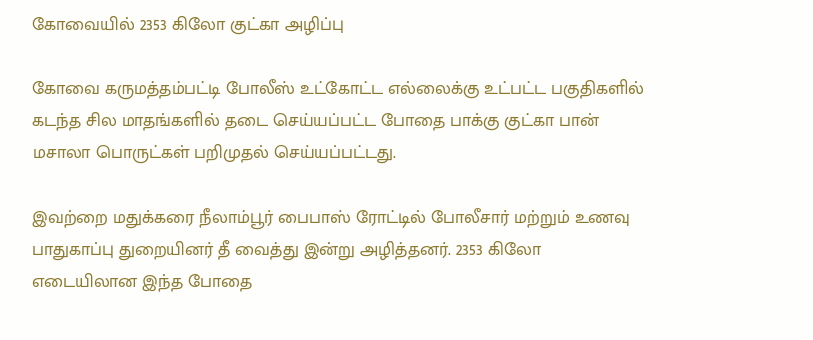கோவையில் 2353 கிலோ குட்கா அழிப்பு

கோவை கருமத்தம்பட்டி போலீஸ் உட்கோட்ட எல்லைக்கு உட்பட்ட பகுதிகளில் கடந்த சில மாதங்களில் தடை செய்யப்பட்ட போதை பாக்கு குட்கா பான் மசாலா பொருட்கள் பறிமுதல் செய்யப்பட்டது.

இவற்றை மதுக்கரை நீலாம்பூர் பைபாஸ் ரோட்டில் போலீசார் மற்றும் உணவு பாதுகாப்பு துறையினர் தீ வைத்து இன்று அழித்தனர். 2353 கிலோ எடையிலான இந்த போதை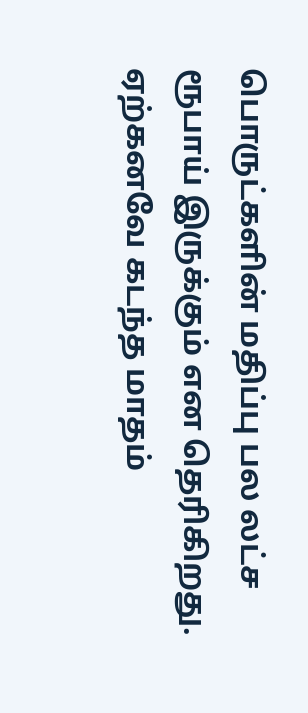பொருட்களின் மதிப்பு பல லட்ச ரூபாய் இருக்கும் என தெரிகிறது. ஏற்கனவே கடந்த மாதம்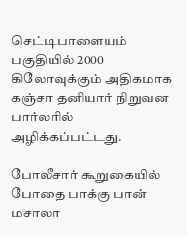செட்டிபாளையம் பகுதியில் 2000 கிலோவுக்கும் அதிகமாக கஞ்சா தனியார் நிறுவன பார்லரில் அழிக்கப்பட்டது.

போலீசார் கூறுகையில் போதை பாக்கு பான் மசாலா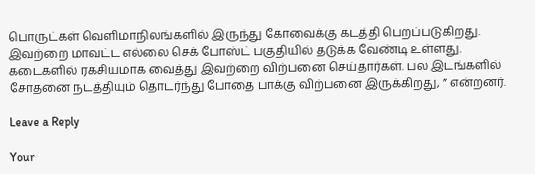பொருட்கள் வெளிமாநிலங்களில் இருந்து கோவைக்கு கடத்தி பெறப்படுகிறது. இவற்றை மாவட்ட எல்லை செக் போஸ்ட் பகுதியில் தடுக்க வேண்டி உள்ளது. கடைகளில் ரகசியமாக வைத்து இவற்றை விற்பனை செய்தார்கள். பல இடங்களில் சோதனை நடத்தியும் தொடர்ந்து போதை பாக்கு விற்பனை இருக்கிறது, ” என்றனர்.

Leave a Reply

Your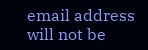email address will not be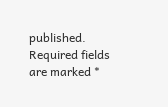published. Required fields are marked *